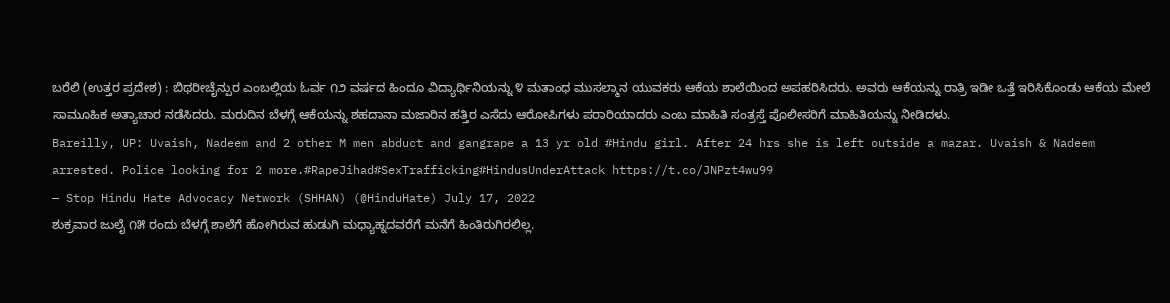ಬರೆಲಿ (ಉತ್ತರ ಪ್ರದೇಶ) : ಬಿಥರೀಚೈನ್ಪುರ ಎಂಬಲ್ಲಿಯ ಓರ್ವ ೧೨ ವರ್ಷದ ಹಿಂದೂ ವಿದ್ಯಾರ್ಥಿನಿಯನ್ನು ೪ ಮತಾಂಧ ಮುಸಲ್ಮಾನ ಯುವಕರು ಆಕೆಯ ಶಾಲೆಯಿಂದ ಅಪಹರಿಸಿದರು. ಅವರು ಆಕೆಯನ್ನು ರಾತ್ರಿ ಇಡೀ ಒತ್ತೆ ಇರಿಸಿಕೊಂಡು ಆಕೆಯ ಮೇಲೆ ಸಾಮೂಹಿಕ ಅತ್ಯಾಚಾರ ನಡೆಸಿದರು. ಮರುದಿನ ಬೆಳಗ್ಗೆ ಆಕೆಯನ್ನು ಶಹದಾನಾ ಮಜಾರಿನ ಹತ್ತಿರ ಎಸೆದು ಆರೋಪಿಗಳು ಪರಾರಿಯಾದರು ಎಂಬ ಮಾಹಿತಿ ಸಂತ್ರಸ್ತೆ ಪೊಲೀಸರಿಗೆ ಮಾಹಿತಿಯನ್ನು ನೀಡಿದಳು.
Bareilly, UP: Uvaish, Nadeem and 2 other M men abduct and gangrape a 13 yr old #Hindu girl. After 24 hrs she is left outside a mazar. Uvaish & Nadeem arrested. Police looking for 2 more.#RapeJihad#SexTrafficking#HindusUnderAttack https://t.co/JNPzt4wu99
— Stop Hindu Hate Advocacy Network (SHHAN) (@HinduHate) July 17, 2022
ಶುಕ್ರವಾರ ಜುಲೈ ೧೫ ರಂದು ಬೆಳಗ್ಗೆ ಶಾಲೆಗೆ ಹೋಗಿರುವ ಹುಡುಗಿ ಮಧ್ಯಾಹ್ನದವರೆಗೆ ಮನೆಗೆ ಹಿಂತಿರುಗಿರಲಿಲ್ಲ.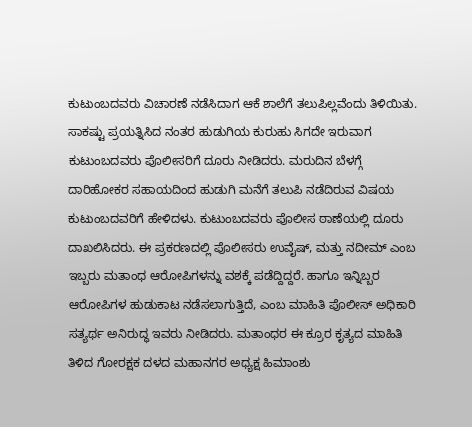ಕುಟುಂಬದವರು ವಿಚಾರಣೆ ನಡೆಸಿದಾಗ ಆಕೆ ಶಾಲೆಗೆ ತಲುಪಿಲ್ಲವೆಂದು ತಿಳಿಯಿತು. ಸಾಕಷ್ಟು ಪ್ರಯತ್ನಿಸಿದ ನಂತರ ಹುಡುಗಿಯ ಕುರುಹು ಸಿಗದೇ ಇರುವಾಗ ಕುಟುಂಬದವರು ಪೊಲೀಸರಿಗೆ ದೂರು ನೀಡಿದರು. ಮರುದಿನ ಬೆಳಗ್ಗೆ ದಾರಿಹೋಕರ ಸಹಾಯದಿಂದ ಹುಡುಗಿ ಮನೆಗೆ ತಲುಪಿ ನಡೆದಿರುವ ವಿಷಯ ಕುಟುಂಬದವರಿಗೆ ಹೇಳಿದಳು. ಕುಟುಂಬದವರು ಪೊಲೀಸ ಠಾಣೆಯಲ್ಲಿ ದೂರು ದಾಖಲಿಸಿದರು. ಈ ಪ್ರಕರಣದಲ್ಲಿ ಪೊಲೀಸರು ಉವೈಷ್, ಮತ್ತು ನದೀಮ್ ಎಂಬ ಇಬ್ಬರು ಮತಾಂಧ ಆರೋಪಿಗಳನ್ನು ವಶಕ್ಕೆ ಪಡೆದ್ದಿದ್ದರೆ. ಹಾಗೂ ಇನ್ನಿಬ್ಬರ ಆರೋಪಿಗಳ ಹುಡುಕಾಟ ನಡೆಸಲಾಗುತ್ತಿದೆ, ಎಂಬ ಮಾಹಿತಿ ಪೊಲೀಸ್ ಅಧಿಕಾರಿ ಸತ್ಯರ್ಥ ಅನಿರುದ್ಧ ಇವರು ನೀಡಿದರು. ಮತಾಂಧರ ಈ ಕ್ರೂರ ಕೃತ್ಯದ ಮಾಹಿತಿ ತಿಳಿದ ಗೋರಕ್ಷಕ ದಳದ ಮಹಾನಗರ ಅಧ್ಯಕ್ಷ ಹಿಮಾಂಶು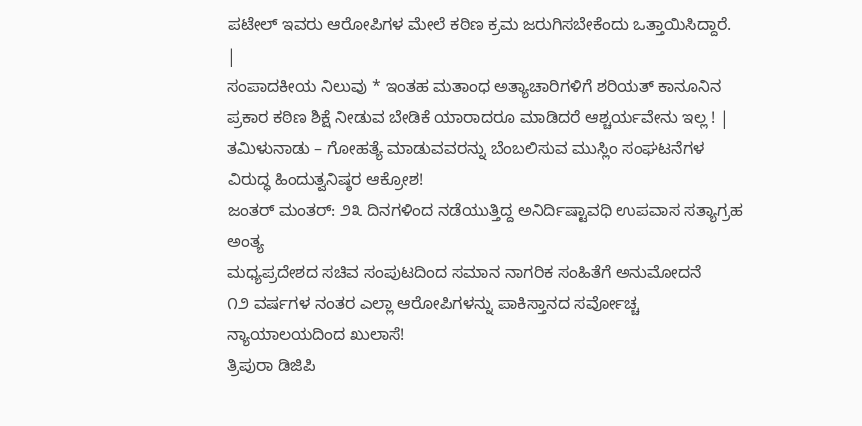ಪಟೇಲ್ ಇವರು ಆರೋಪಿಗಳ ಮೇಲೆ ಕಠಿಣ ಕ್ರಮ ಜರುಗಿಸಬೇಕೆಂದು ಒತ್ತಾಯಿಸಿದ್ದಾರೆ.
|
ಸಂಪಾದಕೀಯ ನಿಲುವು * ಇಂತಹ ಮತಾಂಧ ಅತ್ಯಾಚಾರಿಗಳಿಗೆ ಶರಿಯತ್ ಕಾನೂನಿನ ಪ್ರಕಾರ ಕಠಿಣ ಶಿಕ್ಷೆ ನೀಡುವ ಬೇಡಿಕೆ ಯಾರಾದರೂ ಮಾಡಿದರೆ ಆಶ್ಚರ್ಯವೇನು ಇಲ್ಲ ! |
ತಮಿಳುನಾಡು – ಗೋಹತ್ಯೆ ಮಾಡುವವರನ್ನು ಬೆಂಬಲಿಸುವ ಮುಸ್ಲಿಂ ಸಂಘಟನೆಗಳ ವಿರುದ್ಧ ಹಿಂದುತ್ವನಿಷ್ಠರ ಆಕ್ರೋಶ!
ಜಂತರ್ ಮಂತರ್: ೨೩ ದಿನಗಳಿಂದ ನಡೆಯುತ್ತಿದ್ದ ಅನಿರ್ದಿಷ್ಟಾವಧಿ ಉಪವಾಸ ಸತ್ಯಾಗ್ರಹ ಅಂತ್ಯ
ಮಧ್ಯಪ್ರದೇಶದ ಸಚಿವ ಸಂಪುಟದಿಂದ ಸಮಾನ ನಾಗರಿಕ ಸಂಹಿತೆಗೆ ಅನುಮೋದನೆ
೧೨ ವರ್ಷಗಳ ನಂತರ ಎಲ್ಲಾ ಆರೋಪಿಗಳನ್ನು ಪಾಕಿಸ್ತಾನದ ಸರ್ವೋಚ್ಚ ನ್ಯಾಯಾಲಯದಿಂದ ಖುಲಾಸೆ!
ತ್ರಿಪುರಾ ಡಿಜಿಪಿ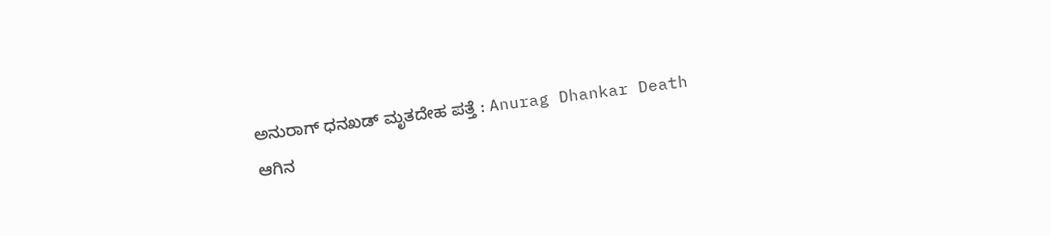ಅನುರಾಗ್ ಧನಖಡ್ ಮೃತದೇಹ ಪತ್ತೆ : Anurag Dhankar Death
ಆಗಿನ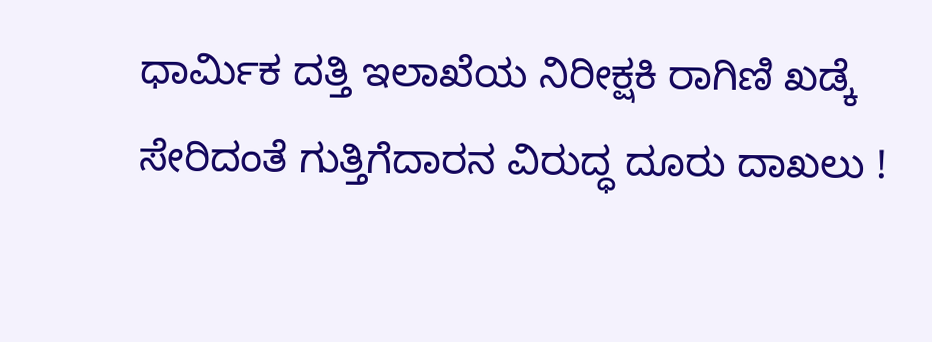ಧಾರ್ಮಿಕ ದತ್ತಿ ಇಲಾಖೆಯ ನಿರೀಕ್ಷಕಿ ರಾಗಿಣಿ ಖಡ್ಕೆ ಸೇರಿದಂತೆ ಗುತ್ತಿಗೆದಾರನ ವಿರುದ್ಧ ದೂರು ದಾಖಲು !